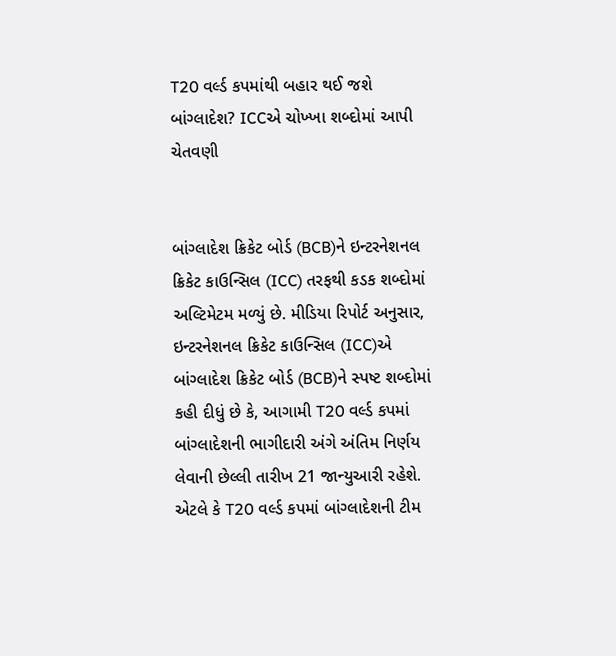T20 વર્લ્ડ કપમાંથી બહાર થઈ જશે બાંગ્લાદેશ? ICCએ ચોખ્ખા શબ્દોમાં આપી ચેતવણી


બાંગ્લાદેશ ક્રિકેટ બોર્ડ (BCB)ને ઇન્ટરનેશનલ ક્રિકેટ કાઉન્સિલ (ICC) તરફથી કડક શબ્દોમાં અલ્ટિમેટમ મળ્યું છે. મીડિયા રિપોર્ટ અનુસાર, ઇન્ટરનેશનલ ક્રિકેટ કાઉન્સિલ (ICC)એ બાંગ્લાદેશ ક્રિકેટ બોર્ડ (BCB)ને સ્પષ્ટ શબ્દોમાં કહી દીધું છે કે, આગામી T20 વર્લ્ડ કપમાં બાંગ્લાદેશની ભાગીદારી અંગે અંતિમ નિર્ણય લેવાની છેલ્લી તારીખ 21 જાન્યુઆરી રહેશે. એટલે કે T20 વર્લ્ડ કપમાં બાંગ્લાદેશની ટીમ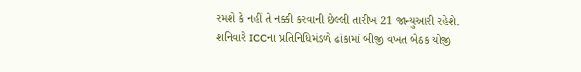રમશે કે નહીં તે નક્કી કરવાની છેલ્લી તારીખ 21 જાન્યુઆરી રહેશે.
શનિવારે ICCના પ્રતિનિધિમંડળે ઢાંકામાં બીજી વખત બેઠક યોજી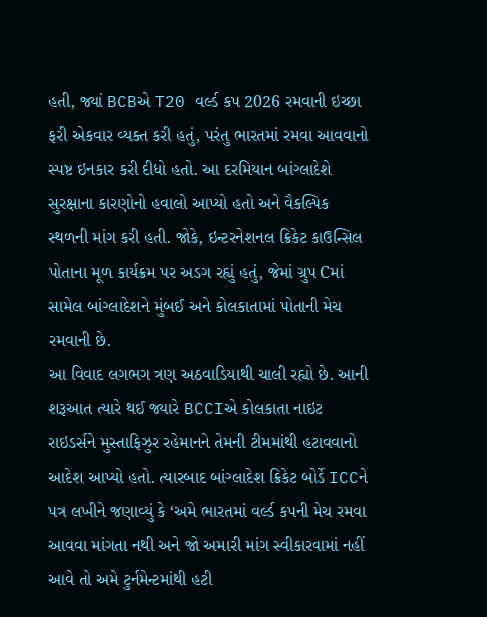હતી, જ્યાં BCBએ T20 વર્લ્ડ કપ 2026 રમવાની ઇચ્છા ફરી એકવાર વ્યક્ત કરી હતું, પરંતુ ભારતમાં રમવા આવવાનો સ્પષ્ટ ઇનકાર કરી દીધો હતો. આ દરમિયાન બાંગ્લાદેશે સુરક્ષાના કારણોનો હવાલો આપ્યો હતો અને વૈકલ્પિક સ્થળની માંગ કરી હતી. જોકે, ઇન્ટરનેશનલ ક્રિકેટ કાઉન્સિલ પોતાના મૂળ કાર્યક્રમ પર અડગ રહ્યું હતું, જેમાં ગ્રુપ Cમાં સામેલ બાંગ્લાદેશને મુંબઈ અને કોલકાતામાં પોતાની મેચ રમવાની છે.
આ વિવાદ લગભગ ત્રણ અઠવાડિયાથી ચાલી રહ્યો છે. આની શરૂઆત ત્યારે થઈ જ્યારે BCCIએ કોલકાતા નાઇટ રાઇડર્સને મુસ્તાફિઝુર રહેમાનને તેમની ટીમમાંથી હટાવવાનો આદેશ આપ્યો હતો. ત્યારબાદ બાંગ્લાદેશ ક્રિકેટ બોર્ડે ICCને પત્ર લખીને જણાવ્યું કે ‘અમે ભારતમાં વર્લ્ડ કપની મેચ રમવા આવવા માંગતા નથી અને જો અમારી માંગ સ્વીકારવામાં નહીં આવે તો અમે ટુર્નમેન્ટમાંથી હટી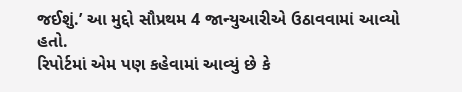જઈશું.’ આ મુદ્દો સૌપ્રથમ 4 જાન્યુઆરીએ ઉઠાવવામાં આવ્યો હતો.
રિપોર્ટમાં એમ પણ કહેવામાં આવ્યું છે કે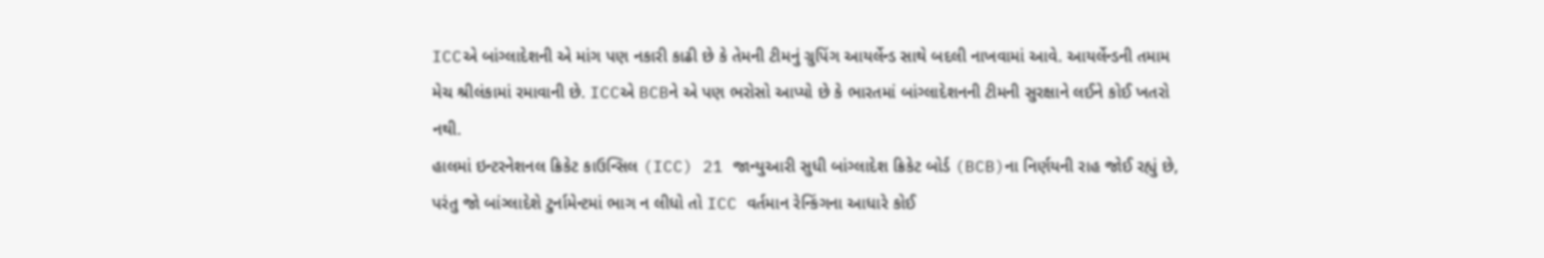ICCએ બાંગ્લાદેશની એ માંગ પણ નકારી કાઢી છે કે તેમની ટીમનું ગ્રુપિંગ આયર્લેન્ડ સાથે બદલી નાખવામાં આવે. આયર્લેન્ડની તમામ મેચ શ્રીલંકામાં રમાવાની છે. ICCએ BCBને એ પણ ભરોસો આપ્યો છે કે ભારતમાં બાંગ્લાદેશનની ટીમની સુરક્ષાને લઈને કોઈ ખતરો નથી.
હાલમાં ઇન્ટરનેશનલ ક્રિકેટ કાઉન્સિલ (ICC) 21 જાન્યુઆરી સુધી બાંગ્લાદેશ ક્રિકેટ બોર્ડ (BCB)ના નિર્ણયની રાહ જોઈ રહ્યું છે, પરંતુ જો બાંગ્લાદેશે ટુર્નામેન્ટમાં ભાગ ન લીધો તો ICC વર્તમાન રેન્કિંગના આધારે કોઈ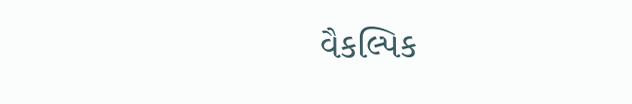વૈકલ્પિક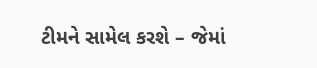ટીમને સામેલ કરશે – જેમાં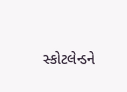સ્કોટલેન્ડને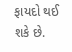ફાયદો થઈ શકે છે.